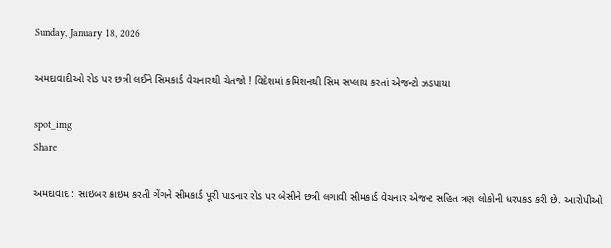Sunday, January 18, 2026

અમદાવાદીઓ રોડ પર છત્રી લઈને સિમકાર્ડ વેચનારથી ચેતજો ! વિદેશમાં કમિશનથી સિમ સપ્લાય કરતાં એજન્ટો ઝડપાયા

spot_img
Share

અમદાવાદ : સાઇબર ક્રાઇમ કરતી ગેંગને સીમકાર્ડ પૂરી પાડનાર રોડ પર બેસીને છત્રી લગાવી સીમકાર્ડ વેચનાર એજન્ટ સહિત ત્રણ લોકોની ધરપકડ કરી છે. આરોપીઓ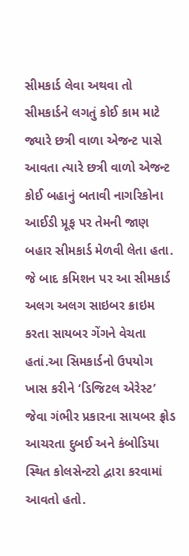સીમકાર્ડ લેવા અથવા તો સીમકાર્ડને લગતું કોઈ કામ માટે જ્યારે છત્રી વાળા એજન્ટ પાસે આવતા ત્યારે છત્રી વાળો એજન્ટ કોઈ બહાનું બતાવી નાગરિકોના આઈડી પ્રૂફ પર તેમની જાણ બહાર સીમકાર્ડ મેળવી લેતા હતા. જે બાદ કમિશન પર આ સીમકાર્ડ અલગ અલગ સાઇબર ક્રાઇમ કરતા સાયબર ગેંગને વેચતા હતાં.આ સિમકાર્ડનો ઉપયોગ ખાસ કરીને ‘ડિજિટલ એરેસ્ટ’ જેવા ગંભીર પ્રકારના સાયબર ફ્રોડ આચરતા દુબઈ અને કંબોડિયા સ્થિત કોલસેન્ટરો દ્વારા કરવામાં આવતો હતો.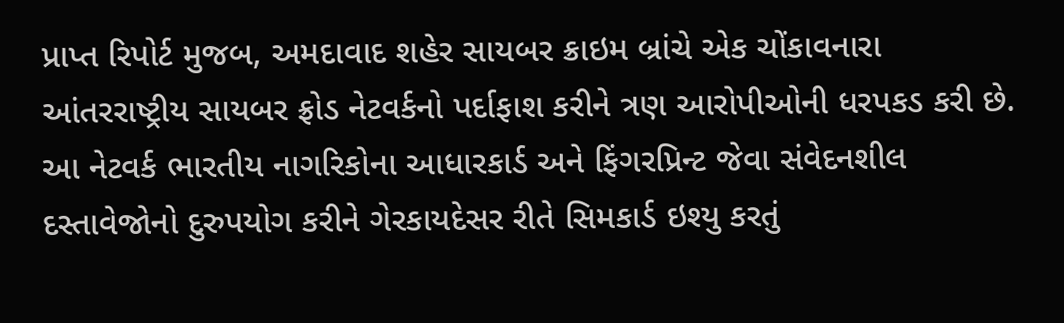પ્રાપ્ત રિપોર્ટ મુજબ, અમદાવાદ શહેર સાયબર ક્રાઇમ બ્રાંચે એક ચોંકાવનારા આંતરરાષ્ટ્રીય સાયબર ફ્રોડ નેટવર્કનો પર્દાફાશ કરીને ત્રણ આરોપીઓની ધરપકડ કરી છે. આ નેટવર્ક ભારતીય નાગરિકોના આધારકાર્ડ અને ફિંગરપ્રિન્ટ જેવા સંવેદનશીલ દસ્તાવેજોનો દુરુપયોગ કરીને ગેરકાયદેસર રીતે સિમકાર્ડ ઇશ્યુ કરતું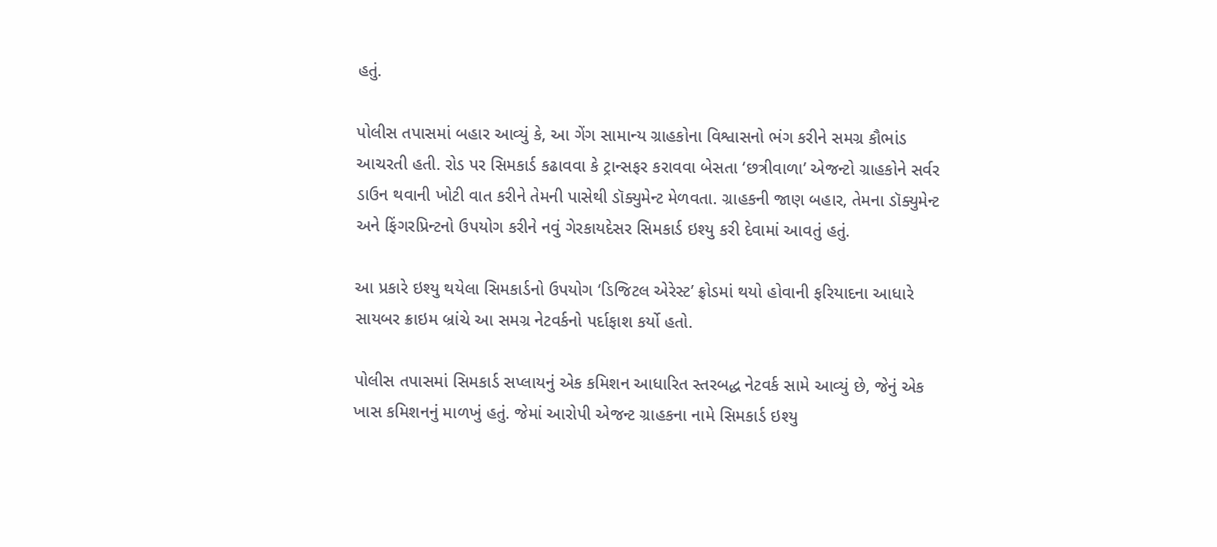હતું.

પોલીસ તપાસમાં બહાર આવ્યું કે, આ ગેંગ સામાન્ય ગ્રાહકોના વિશ્વાસનો ભંગ કરીને સમગ્ર કૌભાંડ આચરતી હતી. રોડ પર સિમકાર્ડ કઢાવવા કે ટ્રાન્સફર કરાવવા બેસતા ‘છત્રીવાળા’ એજન્ટો ગ્રાહકોને સર્વર ડાઉન થવાની ખોટી વાત કરીને તેમની પાસેથી ડૉક્યુમેન્ટ મેળવતા. ગ્રાહકની જાણ બહાર, તેમના ડૉક્યુમેન્ટ અને ફિંગરપ્રિન્ટનો ઉપયોગ કરીને નવું ગેરકાયદેસર સિમકાર્ડ ઇશ્યુ કરી દેવામાં આવતું હતું.

આ પ્રકારે ઇશ્યુ થયેલા સિમકાર્ડનો ઉપયોગ ‘ડિજિટલ એરેસ્ટ’ ફ્રોડમાં થયો હોવાની ફરિયાદના આધારે સાયબર ક્રાઇમ બ્રાંચે આ સમગ્ર નેટવર્કનો પર્દાફાશ કર્યો હતો.

પોલીસ તપાસમાં સિમકાર્ડ સપ્લાયનું એક કમિશન આધારિત સ્તરબદ્ધ નેટવર્ક સામે આવ્યું છે, જેનું એક ખાસ કમિશનનું માળખું હતું. જેમાં આરોપી એજન્ટ ગ્રાહકના નામે સિમકાર્ડ ઇશ્યુ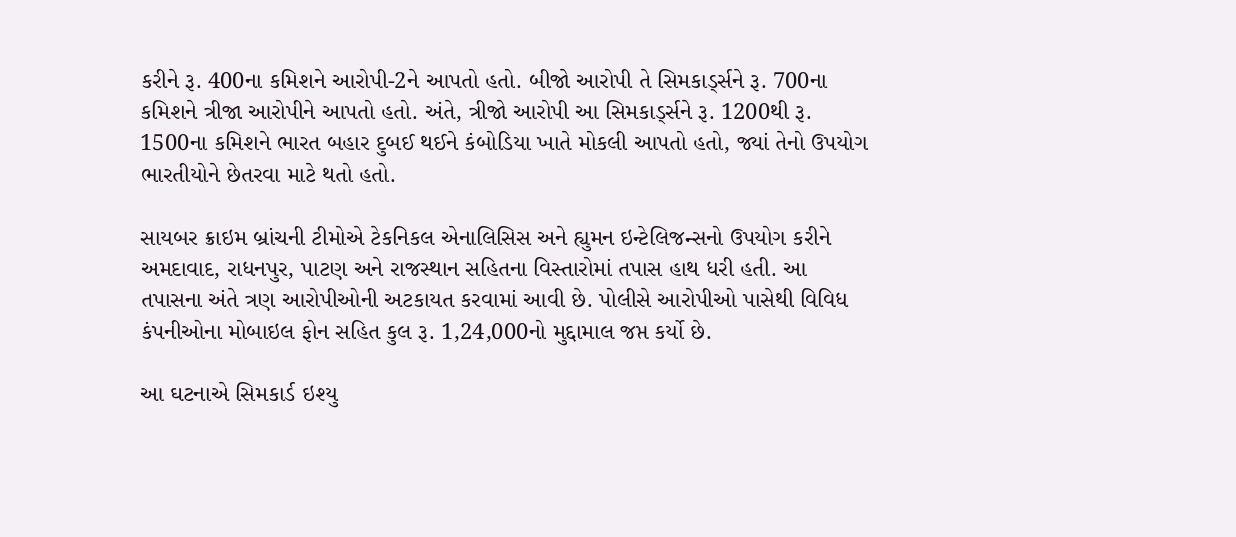કરીને રૂ. 400ના કમિશને આરોપી-2ને આપતો હતો. બીજો આરોપી તે સિમકાર્ડ્સને રૂ. 700ના કમિશને ત્રીજા આરોપીને આપતો હતો. અંતે, ત્રીજો આરોપી આ સિમકાર્ડ્સને રૂ. 1200થી રૂ. 1500ના કમિશને ભારત બહાર દુબઈ થઈને કંબોડિયા ખાતે મોકલી આપતો હતો, જ્યાં તેનો ઉપયોગ ભારતીયોને છેતરવા માટે થતો હતો.

સાયબર ક્રાઇમ બ્રાંચની ટીમોએ ટેકનિકલ એનાલિસિસ અને હ્યુમન ઇન્ટેલિજન્સનો ઉપયોગ કરીને અમદાવાદ, રાધનપુર, પાટણ અને રાજસ્થાન સહિતના વિસ્તારોમાં તપાસ હાથ ધરી હતી. આ તપાસના અંતે ત્રણ આરોપીઓની અટકાયત કરવામાં આવી છે. પોલીસે આરોપીઓ પાસેથી વિવિધ કંપનીઓના મોબાઇલ ફોન સહિત કુલ રૂ. 1,24,000નો મુદ્દામાલ જપ્ત કર્યો છે.

આ ઘટનાએ સિમકાર્ડ ઇશ્યુ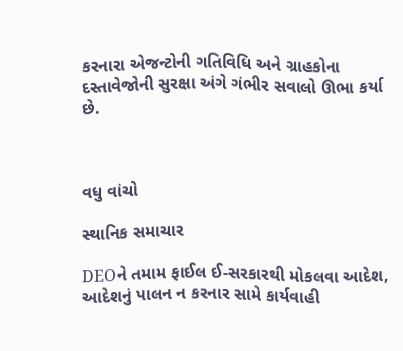કરનારા એજન્ટોની ગતિવિધિ અને ગ્રાહકોના દસ્તાવેજોની સુરક્ષા અંગે ગંભીર સવાલો ઊભા કર્યા છે.



વધુ વાંચો

સ્થાનિક સમાચાર

DEOને તમામ ફાઈલ ઈ-સરકારથી મોકલવા આદેશ, આદેશનું પાલન ન કરનાર સામે કાર્યવાહી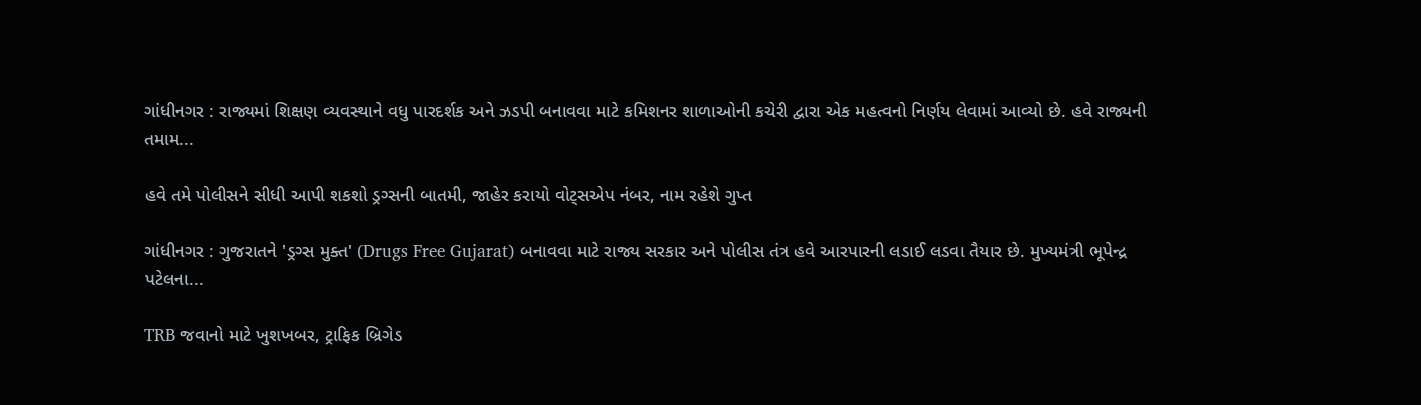ગાંધીનગર : રાજ્યમાં શિક્ષણ વ્યવસ્થાને વધુ પારદર્શક અને ઝડપી બનાવવા માટે કમિશનર શાળાઓની કચેરી દ્વારા એક મહત્વનો નિર્ણય લેવામાં આવ્યો છે. હવે રાજ્યની તમામ...

હવે તમે પોલીસને સીધી આપી શકશો ડ્રગ્સની બાતમી, જાહેર કરાયો વોટ્સએપ નંબર, નામ રહેશે ગુપ્ત

ગાંધીનગર : ગુજરાતને 'ડ્રગ્સ મુક્ત' (Drugs Free Gujarat) બનાવવા માટે રાજ્ય સરકાર અને પોલીસ તંત્ર હવે આરપારની લડાઈ લડવા તૈયાર છે. મુખ્યમંત્રી ભૂપેન્દ્ર પટેલના...

TRB જવાનો માટે ખુશખબર, ટ્રાફિક બ્રિગેડ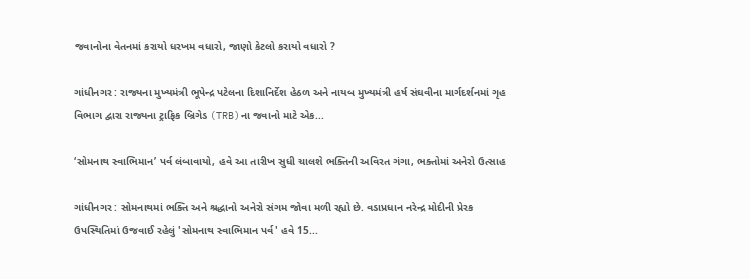જવાનોના વેતનમાં કરાયો ધરખમ વધારો, જાણો કેટલો કરાયો વધારો ?

ગાંધીનગર : રાજ્યના મુખ્યમંત્રી ભૂપેન્દ્ર પટેલના દિશાનિર્દેશ હેઠળ અને નાયબ મુખ્યમંત્રી હર્ષ સંઘવીના માર્ગદર્શનમાં ગૃહ વિભાગ દ્વારા રાજ્યના ટ્રાફિક બ્રિગેડ (TRB)ના જવાનો માટે એક...

‘સોમનાથ સ્વાભિમાન’ પર્વ લંબાવાયો, હવે આ તારીખ સુધી ચાલશે ભક્તિની અવિરત ગંગા, ભક્તોમાં અનેરો ઉત્સાહ

ગાંધીનગર : સોમનાથમાં ભક્તિ અને શ્રદ્ધાનો અનેરો સંગમ જોવા મળી રહ્યો છે. વડાપ્રધાન નરેન્દ્ર મોદીની પ્રેરક ઉપસ્થિતિમાં ઉજવાઈ રહેલું 'સોમનાથ સ્વાભિમાન પર્વ' હવે 15...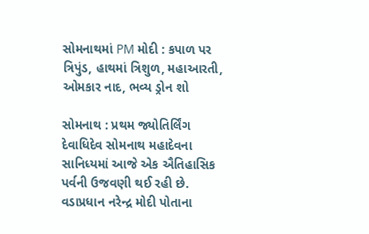સોમનાથમાં PM મોદી : કપાળ પર ત્રિપુંડ, હાથમાં ત્રિશુળ, મહાઆરતી, ઓમકાર નાદ, ભવ્ય ડ્રોન શો

સોમનાથ : પ્રથમ જ્યોતિર્લિંગ દેવાધિદેવ સોમનાથ મહાદેવના સાનિધ્યમાં આજે એક ઐતિહાસિક પર્વની ઉજવણી થઈ રહી છે. વડાપ્રધાન નરેન્દ્ર મોદી પોતાના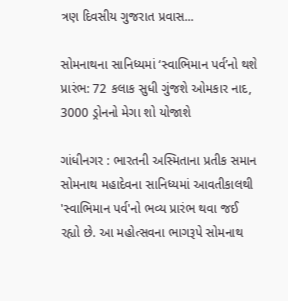ત્રણ દિવસીય ગુજરાત પ્રવાસ...

સોમનાથના સાનિધ્યમાં ‘સ્વાભિમાન પર્વ’નો થશે પ્રારંભ: 72 કલાક સુધી ગુંજશે ઓમકાર નાદ, 3000 ડ્રોનનો મેગા શો યોજાશે

ગાંધીનગર : ભારતની અસ્મિતાના પ્રતીક સમાન સોમનાથ મહાદેવના સાનિધ્યમાં આવતીકાલથી 'સ્વાભિમાન પર્વ'નો ભવ્ય પ્રારંભ થવા જઈ રહ્યો છે. આ મહોત્સવના ભાગરૂપે સોમનાથ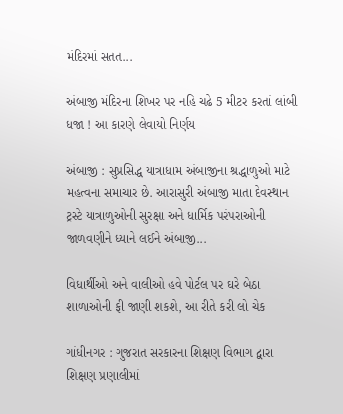મંદિરમાં સતત...

અંબાજી મંદિરના શિખર પર નહિ ચઢે 5 મીટર કરતાં લાંબી ધજા ! આ કારણે લેવાયો નિર્ણય

અંબાજી : સુપ્રસિદ્ધ યાત્રાધામ અંબાજીના શ્રદ્ધાળુઓ માટે મહત્વના સમાચાર છે. આરાસુરી અંબાજી માતા દેવસ્થાન ટ્રસ્ટે યાત્રાળુઓની સુરક્ષા અને ધાર્મિક પરંપરાઓની જાળવણીને ધ્યાને લઈને અંબાજી...

વિધાર્થીઓ અને વાલીઓ હવે પોર્ટલ પર ઘરે બેઠા શાળાઓની ફી જાણી શકશે, આ રીતે કરી લો ચેક

ગાંધીનગર : ગુજરાત સરકારના શિક્ષણ વિભાગ દ્વારા શિક્ષણ પ્રણાલીમાં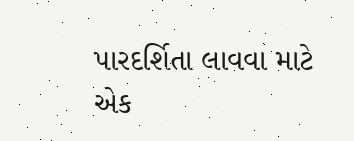પારદર્શિતા લાવવા માટે એક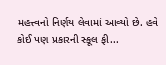મહત્ત્વનો નિર્ણય લેવામાં આવ્યો છે. હવે કોઈ પણ પ્રકારની સ્કૂલ ફી...